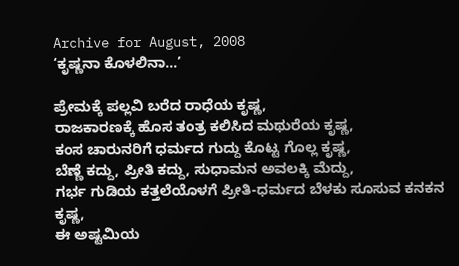Archive for August, 2008
‘ಕೃಷ್ಣನಾ ಕೊಳಲಿನಾ…’

ಪ್ರೇಮಕ್ಕೆ ಪಲ್ಲವಿ ಬರೆದ ರಾಧೆಯ ಕೃಷ್ಣ,
ರಾಜಕಾರಣಕ್ಕೆ ಹೊಸ ತಂತ್ರ ಕಲಿಸಿದ ಮಥುರೆಯ ಕೃಷ್ಣ,
ಕಂಸ ಚಾರುನರಿಗೆ ಧರ್ಮದ ಗುದ್ದು ಕೊಟ್ಟ ಗೊಲ್ಲ ಕೃಷ್ಣ,
ಬೆಣ್ಣೆ ಕದ್ದು, ಪ್ರೀತಿ ಕದ್ದು, ಸುಧಾಮನ ಅವಲಕ್ಕಿ ಮೆದ್ದು,
ಗರ್ಭ ಗುಡಿಯ ಕತ್ತಲೆಯೊಳಗೆ ಪ್ರೀತಿ-ಧರ್ಮದ ಬೆಳಕು ಸೂಸುವ ಕನಕನ ಕೃಷ್ಣ,
ಈ ಅಷ್ಟಮಿಯ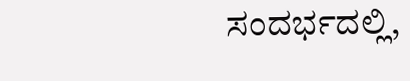ಸಂದರ್ಭದಲ್ಲಿ,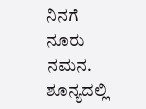ನಿನಗೆ ನೂರು ನಮನ.
ಶೂನ್ಯದಲ್ಲಿ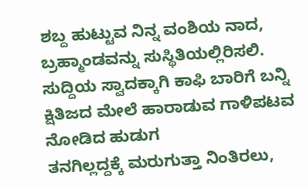ಶಬ್ದ ಹುಟ್ಟುವ ನಿನ್ನ ವಂಶಿಯ ನಾದ, ಬ್ರಹ್ಮಾಂಡವನ್ನು ಸುಸ್ಥಿತಿಯಲ್ಲಿರಿಸಲಿ.
ಸುದ್ದಿಯ ಸ್ವಾದಕ್ಕಾಗಿ ಕಾಫಿ ಬಾರಿಗೆ ಬನ್ನಿ
ಕ್ಷಿತಿಜದ ಮೇಲೆ ಹಾರಾಡುವ ಗಾಳಿಪಟವ ನೋಡಿದ ಹುಡುಗ
ತನಗಿಲ್ಲದ್ದಕ್ಕೆ ಮರುಗುತ್ತಾ ನಿಂತಿರಲು,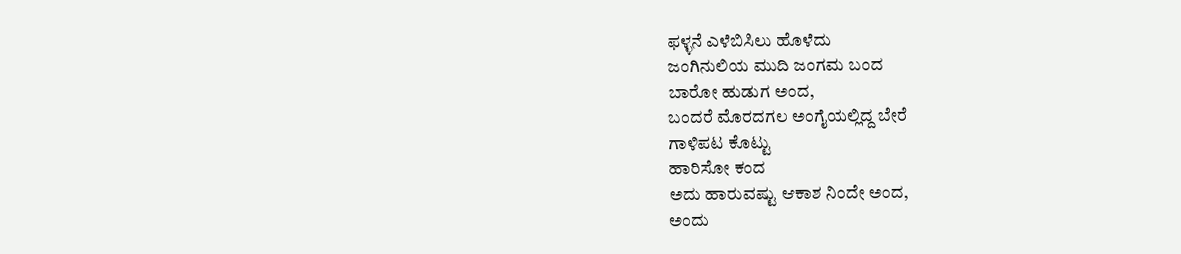ಫಳ್ಳನೆ ಎಳೆಬಿಸಿಲು ಹೊಳೆದು
ಜಂಗಿನುಲಿಯ ಮುದಿ ಜಂಗಮ ಬಂದ
ಬಾರೋ ಹುಡುಗ ಅಂದ,
ಬಂದರೆ ಮೊರದಗಲ ಅಂಗೈಯಲ್ಲಿದ್ದ ಬೇರೆ
ಗಾಳಿಪಟ ಕೊಟ್ಟು
ಹಾರಿಸೋ ಕಂದ
ಅದು ಹಾರುವಷ್ಟು ಆಕಾಶ ನಿಂದೇ ಅಂದ,
ಅಂದು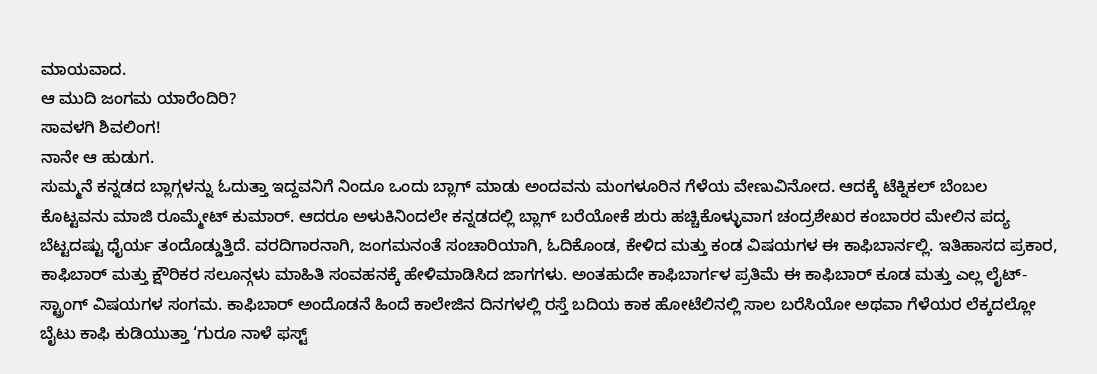ಮಾಯವಾದ.
ಆ ಮುದಿ ಜಂಗಮ ಯಾರೆಂದಿರಿ?
ಸಾವಳಗಿ ಶಿವಲಿಂಗ!
ನಾನೇ ಆ ಹುಡುಗ.
ಸುಮ್ಮನೆ ಕನ್ನಡದ ಬ್ಲಾಗ್ಗಳನ್ನು ಓದುತ್ತಾ ಇದ್ದವನಿಗೆ ನಿಂದೂ ಒಂದು ಬ್ಲಾಗ್ ಮಾಡು ಅಂದವನು ಮಂಗಳೂರಿನ ಗೆಳೆಯ ವೇಣುವಿನೋದ. ಆದಕ್ಕೆ ಟೆಕ್ನಿಕಲ್ ಬೆಂಬಲ ಕೊಟ್ಟವನು ಮಾಜಿ ರೂಮ್ಮೇಟ್ ಕುಮಾರ್. ಆದರೂ ಅಳುಕಿನಿಂದಲೇ ಕನ್ನಡದಲ್ಲಿ ಬ್ಲಾಗ್ ಬರೆಯೋಕೆ ಶುರು ಹಚ್ಚಿಕೊಳ್ಳುವಾಗ ಚಂದ್ರಶೇಖರ ಕಂಬಾರರ ಮೇಲಿನ ಪದ್ಯ ಬೆಟ್ಟದಷ್ಟು ಧೈರ್ಯ ತಂದೊಡ್ಡುತ್ತಿದೆ. ವರದಿಗಾರನಾಗಿ, ಜಂಗಮನಂತೆ ಸಂಚಾರಿಯಾಗಿ, ಓದಿಕೊಂಡ, ಕೇಳಿದ ಮತ್ತು ಕಂಡ ವಿಷಯಗಳ ಈ ಕಾಫಿಬಾರ್ನಲ್ಲಿ. ಇತಿಹಾಸದ ಪ್ರಕಾರ, ಕಾಫಿಬಾರ್ ಮತ್ತು ಕ್ಷೌರಿಕರ ಸಲೂನ್ಗಳು ಮಾಹಿತಿ ಸಂವಹನಕ್ಕೆ ಹೇಳಿಮಾಡಿಸಿದ ಜಾಗಗಳು. ಅಂತಹುದೇ ಕಾಫಿಬಾರ್ಗಳ ಪ್ರತಿಮೆ ಈ ಕಾಫಿಬಾರ್ ಕೂಡ ಮತ್ತು ಎಲ್ಲ ಲೈಟ್-ಸ್ಟ್ರಾಂಗ್ ವಿಷಯಗಳ ಸಂಗಮ. ಕಾಫಿಬಾರ್ ಅಂದೊಡನೆ ಹಿಂದೆ ಕಾಲೇಜಿನ ದಿನಗಳಲ್ಲಿ ರಸ್ತೆ ಬದಿಯ ಕಾಕ ಹೋಟೆಲಿನಲ್ಲಿ ಸಾಲ ಬರೆಸಿಯೋ ಅಥವಾ ಗೆಳೆಯರ ಲೆಕ್ಕದಲ್ಲೋ ಬೈಟು ಕಾಫಿ ಕುಡಿಯುತ್ತಾ ‘ಗುರೂ ನಾಳೆ ಫಸ್ಟ್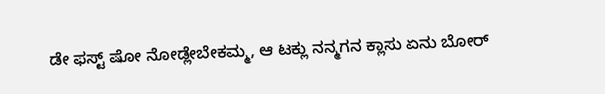ಡೇ ಫಸ್ಟ್ ಷೋ ನೋಡ್ಲೇಬೇಕಮ್ಮ, ಆ ಟಕ್ಲು ನನ್ಮಗನ ಕ್ಲಾಸು ಏನು ಬೋರ್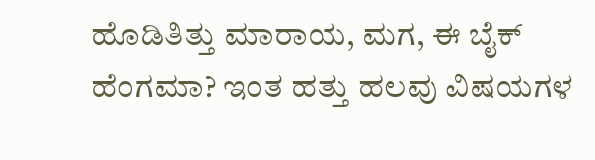ಹೊಡಿತಿತ್ತು ಮಾರಾಯ, ಮಗ, ಈ ಬೈಕ್ ಹೆಂಗಮಾ? ಇಂತ ಹತ್ತು ಹಲವು ವಿಷಯಗಳ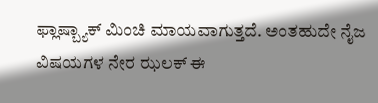ಫ್ಲಾಷ್ಬ್ಯಾಕ್ ಮಿಂಚಿ ಮಾಯವಾಗುತ್ತದೆ. ಅಂತಹುದೇ ನೈಜ ವಿಷಯಗಳ ನೇರ ಝಲಕ್ ಈ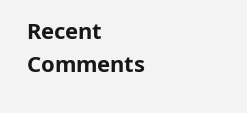Recent Comments